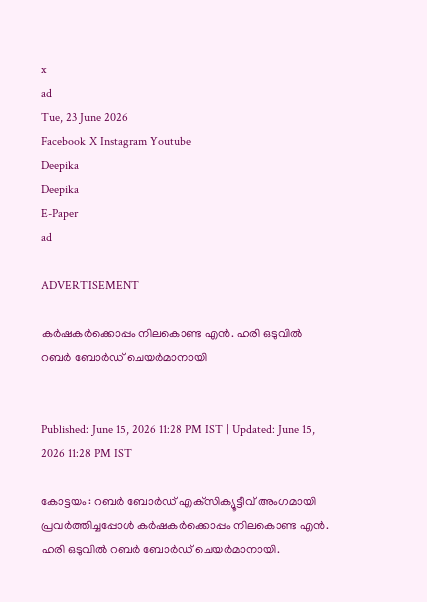x
ad
Tue, 23 June 2026
Facebook X Instagram Youtube
Deepika
Deepika
E-Paper
ad

ADVERTISEMENT

കര്‍ഷകര്‍ക്കൊപ്പം നിലകൊണ്ട എന്‍. ഹരി ഒടുവില്‍ റബര്‍ ബോര്‍ഡ് ചെയര്‍മാനായി


Published: June 15, 2026 11:28 PM IST | Updated: June 15, 2026 11:28 PM IST

കോട്ടയം: റബര്‍ ബോര്‍ഡ് എക്‌സിക്യൂട്ടീവ് അംഗമായി പ്രവര്‍ത്തിച്ചപ്പോള്‍ കര്‍ഷകര്‍ക്കൊപ്പം നിലകൊണ്ട എന്‍. ഹരി ഒടുവില്‍ റബര്‍ ബോര്‍ഡ് ചെയര്‍മാനായി.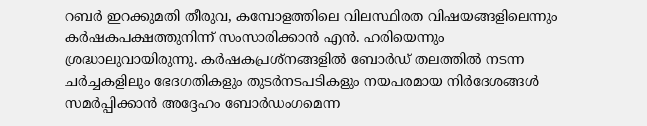റബര്‍ ഇറക്കുമതി തീരുവ, കമ്പോളത്തിലെ വിലസ്ഥിരത വിഷയങ്ങളിലെന്നും കര്‍ഷകപക്ഷത്തുനിന്ന് സംസാരിക്കാന്‍ എന്‍. ഹരിയെന്നും ശ്രദ്ധാലുവായിരുന്നു. കര്‍ഷകപ്രശ്‌നങ്ങളില്‍ ബോര്‍ഡ് തലത്തില്‍ നടന്ന ചര്‍ച്ചകളിലും ഭേദഗതികളും തുടര്‍നടപടികളും നയപരമായ നിര്‍ദേശങ്ങള്‍ സമര്‍പ്പിക്കാന്‍ അദ്ദേഹം ബോര്‍ഡംഗമെന്ന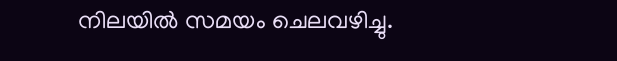നിലയില്‍ സമയം ചെലവഴിച്ചു.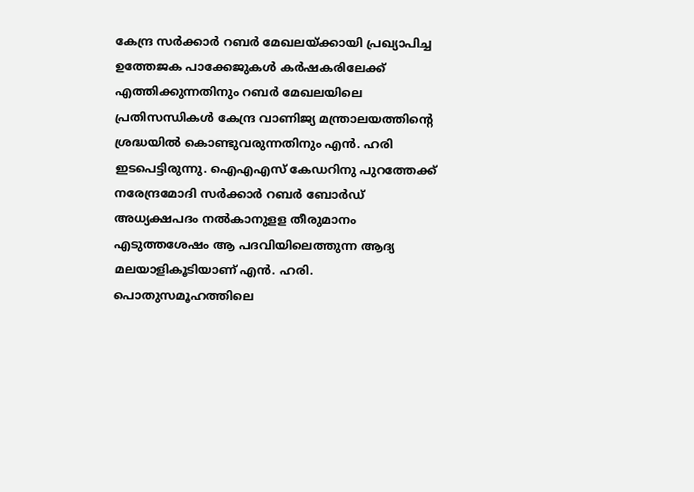കേന്ദ്ര സര്‍ക്കാര്‍ റബര്‍ മേഖലയ്ക്കായി പ്രഖ്യാപിച്ച ഉത്തേജക പാക്കേജുകള്‍ കര്‍ഷകരിലേക്ക് എത്തിക്കുന്നതിനും റബര്‍ മേഖലയിലെ പ്രതിസന്ധികള്‍ കേന്ദ്ര വാണിജ്യ മന്ത്രാലയത്തിന്‍റെ ശ്രദ്ധയില്‍ കൊണ്ടുവരുന്നതിനും എന്‍. ഹരി ഇടപെട്ടിരുന്നു. ഐഎഎസ് കേഡറിനു പുറത്തേക്ക് നരേന്ദ്രമോദി സര്‍ക്കാര്‍ റബര്‍ ബോര്‍ഡ് അധ്യക്ഷപദം നല്‍കാനുളള തീരുമാനം എടുത്തശേഷം ആ പദവിയിലെത്തുന്ന ആദ്യ മലയാളികൂടിയാണ് എന്‍. ഹരി.
പൊതുസമൂഹത്തിലെ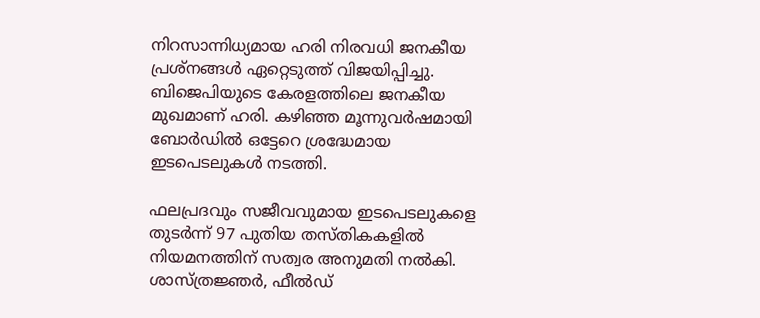നിറസാന്നിധ്യമായ ഹരി നിരവധി ജനകീയ പ്രശ്നങ്ങള്‍ ഏറ്റെടുത്ത് വിജയിപ്പിച്ചു. ബിജെപിയുടെ കേരളത്തിലെ ജനകീയ മുഖമാണ് ഹരി. കഴിഞ്ഞ മൂന്നുവര്‍ഷമായി ബോര്‍ഡില്‍ ഒട്ടേറെ ശ്രദ്ധേമായ ഇടപെടലുകള്‍ നടത്തി.

ഫലപ്രദവും സജീവവുമായ ഇടപെടലുകളെ തുടര്‍ന്ന് 97 പുതിയ തസ്തികകളില്‍ നിയമനത്തിന് സത്വര അനുമതി നല്‍കി. ശാസ്ത്രജ്ഞര്‍, ഫീല്‍ഡ്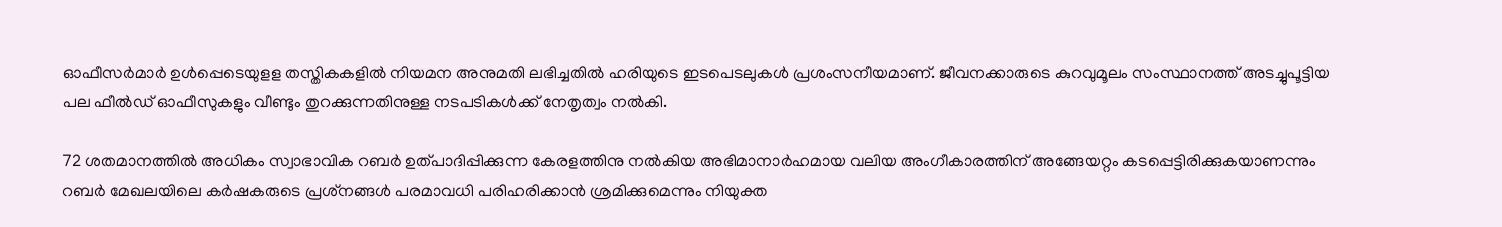ഓഫീസര്‍മാര്‍ ഉള്‍പ്പെടെയുളള തസ്തികകളിൽ നിയമന അനുമതി ലഭിച്ചതില്‍ ഹരിയുടെ ഇടപെടലുകള്‍ പ്രശംസനീയമാണ്. ജീവനക്കാരുടെ കുറവുമൂലം സംസ്ഥാനത്ത് അടച്ചുപൂട്ടിയ പല ഫീല്‍ഡ് ഓഫീസുകളും വീണ്ടും തുറക്കുന്നതിനുള്ള നടപടികള്‍ക്ക് നേതൃത്വം നല്‍കി.

72 ശതമാനത്തില്‍ അധികം സ്വാഭാവിക റബര്‍ ഉത്പാദിപ്പിക്കുന്ന കേരളത്തിനു നല്‍കിയ അഭിമാനാര്‍ഹമായ വലിയ അംഗീകാരത്തിന് അങ്ങേയറ്റം കടപ്പെട്ടിരിക്കുകയാണന്നും റബര്‍ മേഖലയിലെ കര്‍ഷകരുടെ പ്രശ്‌നങ്ങള്‍ പരമാവധി പരിഹരിക്കാന്‍ ശ്രമിക്കുമെന്നും നിയുക്ത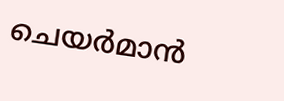ചെയര്‍മാന്‍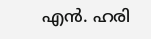എന്‍. ഹരി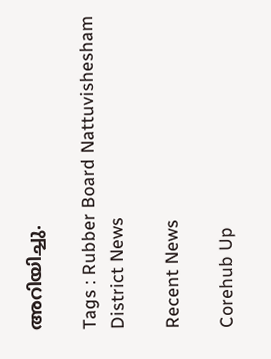അറിയിച്ചു.

Tags : Rubber Board Nattuvishesham District News

Recent News

Corehub Up